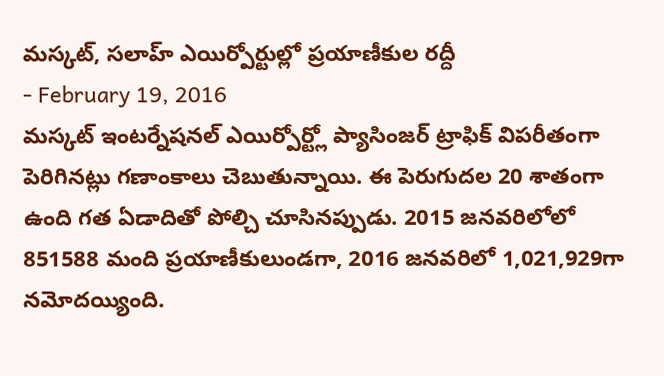మస్కట్, సలాహ్ ఎయిర్పోర్టుల్లో ప్రయాణీకుల రద్దీ
- February 19, 2016
మస్కట్ ఇంటర్నేషనల్ ఎయిర్పోర్ట్లో ప్యాసింజర్ ట్రాఫిక్ విపరీతంగా పెరిగినట్లు గణాంకాలు చెబుతున్నాయి. ఈ పెరుగుదల 20 శాతంగా ఉంది గత ఏడాదితో పోల్చి చూసినప్పుడు. 2015 జనవరిలోలో 851588 మంది ప్రయాణీకులుండగా, 2016 జనవరిలో 1,021,929గా నమోదయ్యింది.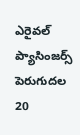ఎరైవల్ ప్యాసింజర్స్ పెరుగుదల 20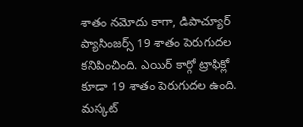శాతం నమోదు కాగా, డిపాచ్యూర్ ప్యాసింజర్స్ 19 శాతం పెరుగుదల కనిపించింది. ఎయిర్ కార్గో ట్రాఫిక్లో కూడా 19 శాతం పెరుగుదల ఉంది. మస్కట్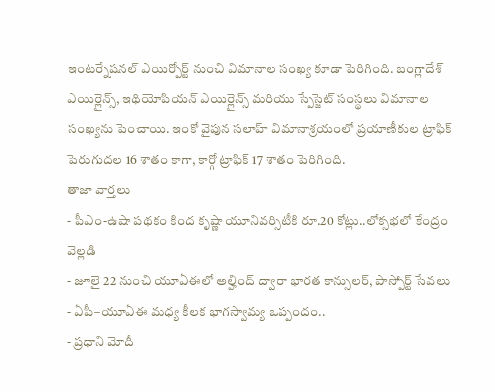ఇంటర్నేషనల్ ఎయిర్పోర్ట్ నుంచి విమానాల సంఖ్య కూడా పెరిగింది. బంగ్లాదేశ్ ఎయిర్లైన్స్, ఇథియోపియన్ ఎయిర్లైన్స్ మరియు స్పేస్జెట్ సంస్థలు విమానాల సంఖ్యను పెంచాయి. ఇంకో వైపున సలాహ్ విమానాశ్రయంలో ప్రయాణీకుల ట్రాఫిక్ పెరుగుదల 16 శాతం కాగా, కార్గో ట్రాఫిక్ 17 శాతం పెరిగింది.
తాజా వార్తలు
- పీఎం-ఉషా పథకం కింద కృష్ణా యూనివర్సిటీకి రూ.20 కోట్లు..లోక్సభలో కేంద్రం వెల్లడి
- జూలై 22 నుంచి యూఏఈలో అల్హింద్ ద్వారా భారత కాన్సులర్, పాస్పోర్ట్ సేవలు
- ఏపీ–యూఏఈ మధ్య కీలక భాగస్వామ్య ఒప్పందం..
- ప్రధాని మోదీ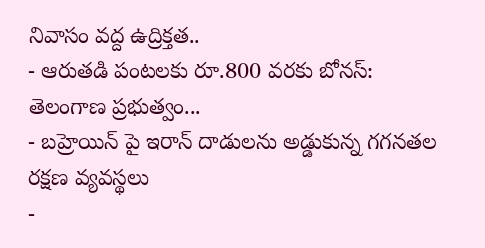నివాసం వద్ద ఉద్రిక్తత..
- ఆరుతడి పంటలకు రూ.800 వరకు బోనస్: తెలంగాణ ప్రభుత్వం...
- బహ్రెయిన్ పై ఇరాన్ దాడులను అడ్డుకున్న గగనతల రక్షణ వ్యవస్థలు
-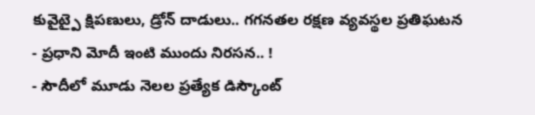కువైట్పై క్షిపణులు, డ్రోన్ దాడులు.. గగనతల రక్షణ వ్యవస్థల ప్రతిఘటన
- ప్రధాని మోదీ ఇంటి ముందు నిరసన.. !
- సౌదీలో మూడు నెలల ప్రత్యేక డిస్కౌంట్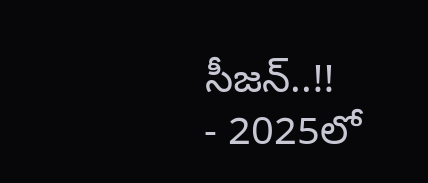సీజన్..!!
- 2025లో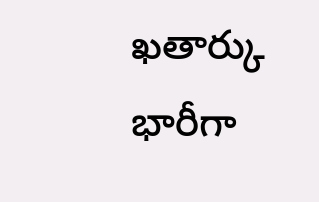ఖతార్కు భారీగా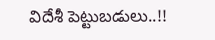విదేశీ పెట్టుబడులు..!!